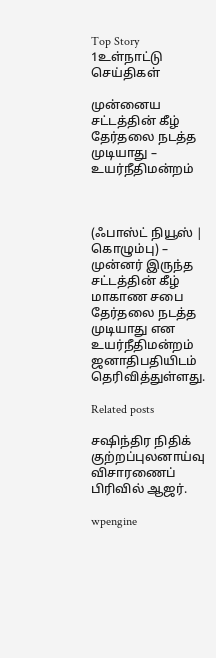Top Story 1உள்நாட்டு செய்திகள்

முன்னைய சட்டத்தின் கீழ் தேர்தலை நடத்த முடியாது – உயர்நீதிமன்றம்



(ஃபாஸ்ட் நியூஸ் | கொழும்பு) – முன்னர் இருந்த சட்டத்தின் கீழ் மாகாண சபை தேர்தலை நடத்த முடியாது என உயர்நீதிமன்றம் ஜனாதிபதியிடம் தெரிவித்துள்ளது.

Related posts

சஷிந்திர நிதிக் குற்றப்புலனாய்வு விசாரணைப் பிரிவில் ஆஜர்.

wpengine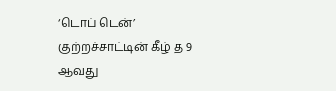‘டொப் டென்’ குற்றச்சாட்டின் கீழ் த 9 ஆவது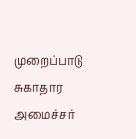முறைப்பாடு சுகாதார அமைச்சர்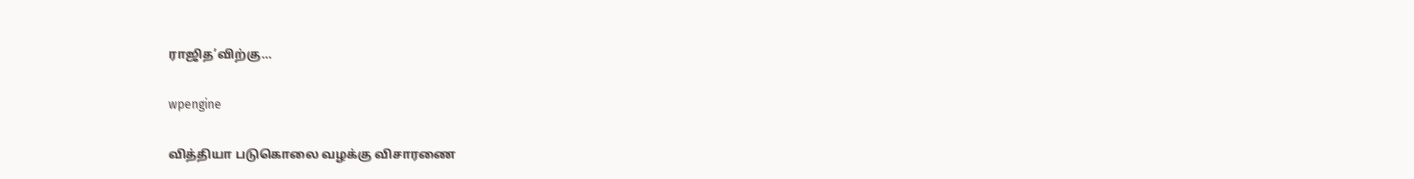ராஜித’விற்கு…

wpengine

வித்தியா படுகொலை வழக்கு விசாரணை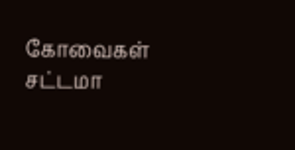கோவைகள் சட்டமா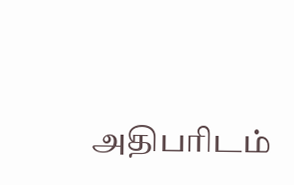அதிபரிடம்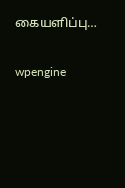கையளிப்பு…

wpengine